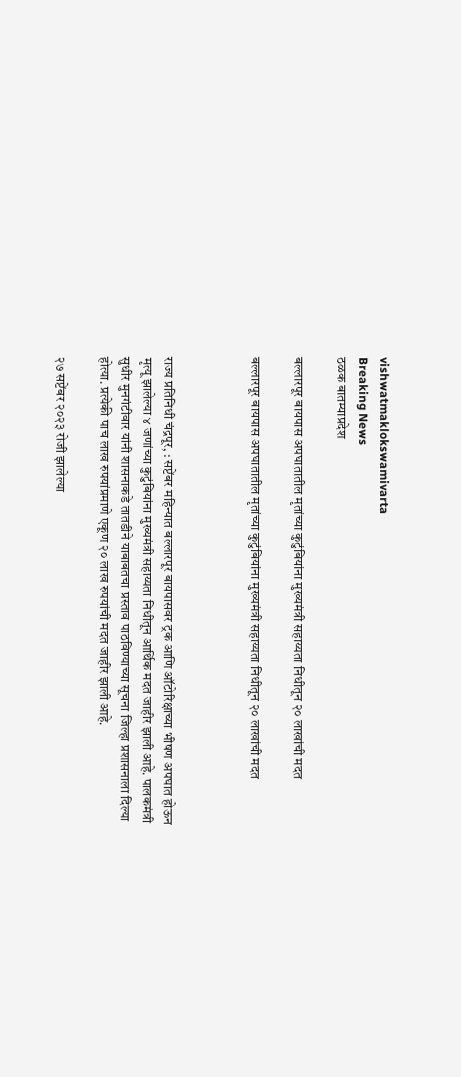vishwatmaklokswamivarta
Breaking News
ठळक बातम्याप्रदेश

बल्लारपूर बायपास अपघातातील मृतांच्या कुटुंबियांना मुख्यमंत्री सहाय्यता निधीतून २० लाखांची मदत

बल्लारपूर बायपास अपघातातील मृतांच्या कुटुंबियांना मुख्यमंत्री सहाय्यता निधीतून २० लाखांची मदत



राज्य प्रतिनिधी चंद्रपूर, : सप्टेंबर महिन्यात बल्लारपूर बायपासवर ट्रक आणि ऑटोरिक्षाच्या भीषण अपघात होऊन मृत्यू झालेल्या ४ जणांच्या कुटुंबियांना मुख्यमंत्री सहाय्यता निधीतून आर्थिक मदत जाहीर झाली आहे. पालकमंत्री सुधीर मुनगंटीवार यांनी शासनाकडे तातडीने याबाबतचा प्रस्ताव पाठविण्याच्या सूचना जिल्हा प्रशासनाला दिल्या होत्या. प्रत्येकी पाच लाख रुपयांप्रमाणे एकूण २० लाख रुपयांची मदत जाहीर झाली आहे.

२७ सप्टेंबर २०२३ रोजी झालेल्या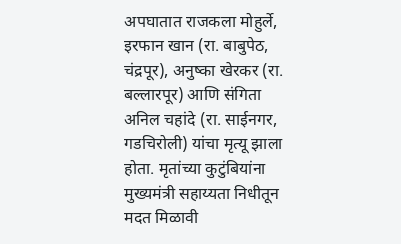अपघातात राजकला मोहुर्ले, इरफान खान (रा. बाबुपेठ, चंद्रपूर), अनुष्का खेरकर (रा. बल्लारपूर) आणि संगिता अनिल चहांदे (रा. साईनगर, गडचिरोली) यांचा मृत्यू झाला होता. मृतांच्या कुटुंबियांना मुख्यमंत्री सहाय्यता निधीतून मदत मिळावी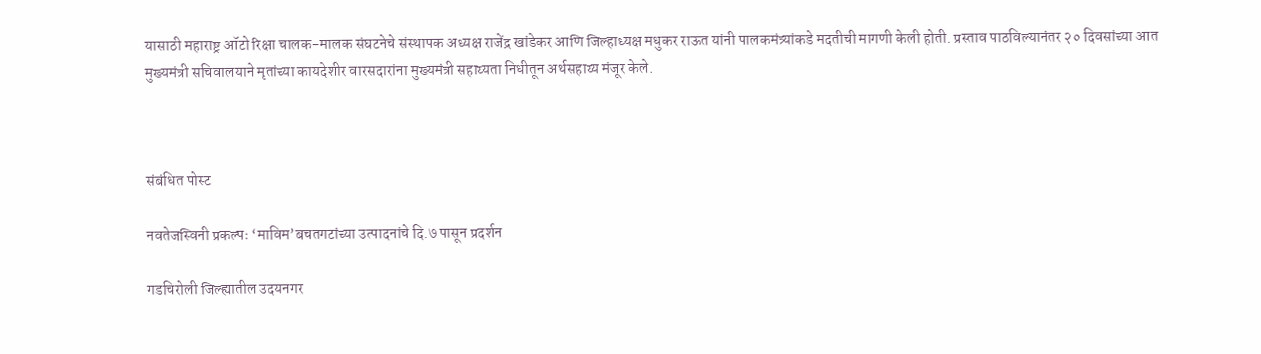यासाठी महाराष्ट्र ऑटो रिक्षा चालक-मालक संघटनेचे संस्थापक अध्यक्ष राजेंद्र खांडेकर आणि जिल्हाध्यक्ष मधुकर राऊत यांनी पालकमंत्र्यांकडे मदतीची मागणी केली होती. प्रस्ताव पाठविल्यानंतर २० दिवसांच्या आत मुख्यमंत्री सचिवालयाने मृतांच्या कायदेशीर वारसदारांना मुख्यमंत्री सहाय्यता निधीतून अर्थसहाय्य मंजूर केले.



संबंधित पोस्ट

नवतेजस्विनी प्रकल्पः ‘माविम’बचतगटांच्या उत्पादनांचे दि.७ पासून प्रदर्शन

गडचिरोली जिल्ह्यातील उदयनगर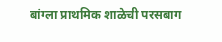बांग्ला प्राथमिक शाळेची परसबाग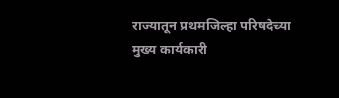राज्यातून प्रथमजिल्हा परिषदेच्या मुख्य कार्यकारी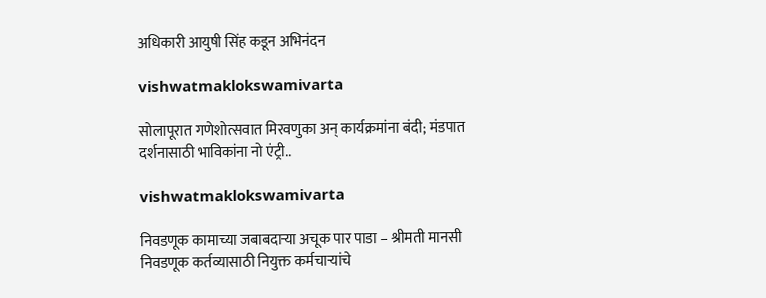अधिकारी आयुषी सिंह कडून अभिनंदन

vishwatmaklokswamivarta

सोलापूरात गणेशोत्सवात मिरवणुका अन् कार्यक्रमांना बंदी; मंडपात दर्शनासाठी भाविकांना नो एंट्री..

vishwatmaklokswamivarta

निवडणूक कामाच्या जबाबदाऱ्या अचूक पार पाडा – श्रीमती मानसी निवडणूक कर्तव्यासाठी नियुक्त कर्मचाऱ्यांचे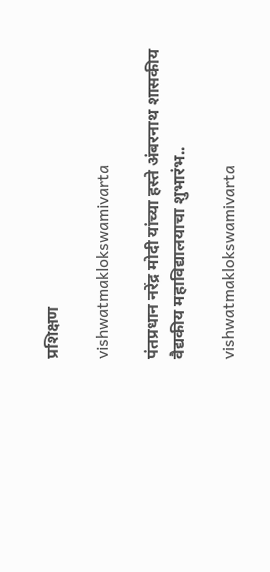प्रशिक्षण

vishwatmaklokswamivarta

पंतप्रधान नरेंद्र मोदी यांच्या हस्ते अंबरनाथ शासकीय वैद्यकीय महाविद्यालयाचा शुभारंभ..

vishwatmaklokswamivarta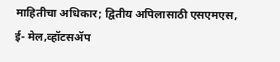माहितीचा अधिकार; द्वितीय अपिलासाठी एसएमएस, ई- मेल,व्हॉटसॲप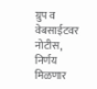ग्रुप व वेबसाईटवर नोटीस, निर्णय मिळणार